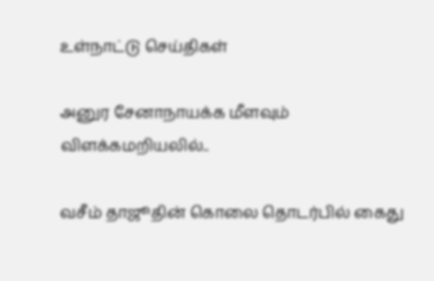உள்நாட்டு செய்திகள்

அனுர சேனாநாயக்க மீளவும் விளக்கமறியலில்..

வசீம் தாஜூதின் கொலை தொடர்பில் கைது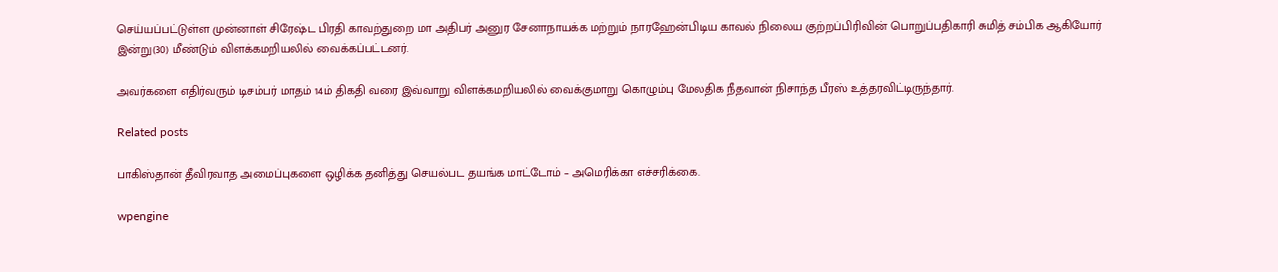செய்யப்பட்டுள்ள முன்னாள் சிரேஷ்ட பிரதி காவற்துறை மா அதிபர் அனுர சேனாநாயக்க மற்றும் நாரஹேன்பிடிய காவல் நிலைய குற்றப்பிரிவின் பொறுப்பதிகாரி சுமித் சம்பிக ஆகியோர் இன்று(30) மீண்டும் விளக்கமறியலில் வைக்கப்பட்டனர்.

அவர்களை எதிர்வரும் டிசம்பர் மாதம் 14ம் திகதி வரை இவ்வாறு விளக்கமறியலில் வைக்குமாறு கொழும்பு மேலதிக நீதவான் நிசாந்த பீரஸ் உத்தரவிட்டிருந்தார்.

Related posts

பாகிஸ்தான் தீவிரவாத அமைப்புகளை ஒழிக்க தனித்து செயல்பட தயங்க மாட்டோம் – அமெரிக்கா எச்சரிக்கை.

wpengine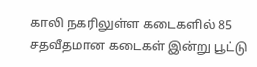காலி நகரிலுள்ள கடைகளில் 85 சதவீதமான கடைகள் இன்று பூட்டு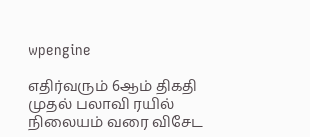wpengine

எதிர்வரும் 6ஆம் திகதி முதல் பலாவி ரயில் நிலையம் வரை விசேட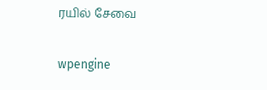ரயில் சேவை

wpengine